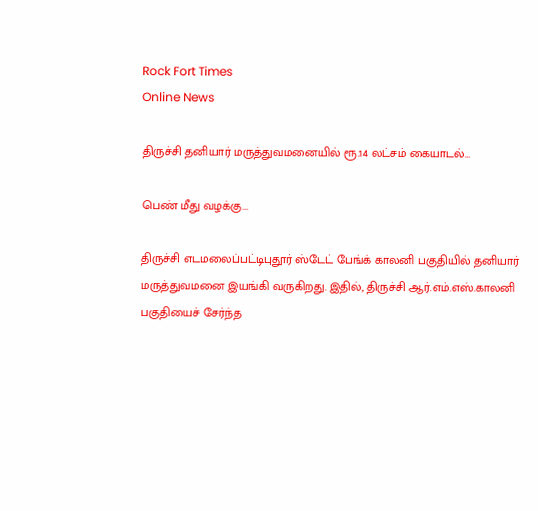Rock Fort Times
Online News

திருச்சி தனியார் மருத்துவமனையில் ரூ.14 லட்சம் கையாடல்…

பெண் மீது வழக்கு...

திருச்சி எடமலைப்பட்டிபுதூர் ஸ்டேட் பேங்க் காலனி பகுதியில் தனியார் மருத்துவமனை இயங்கி வருகிறது. இதில், திருச்சி ஆர்.எம்.எஸ்.காலனி பகுதியைச் சேர்ந்த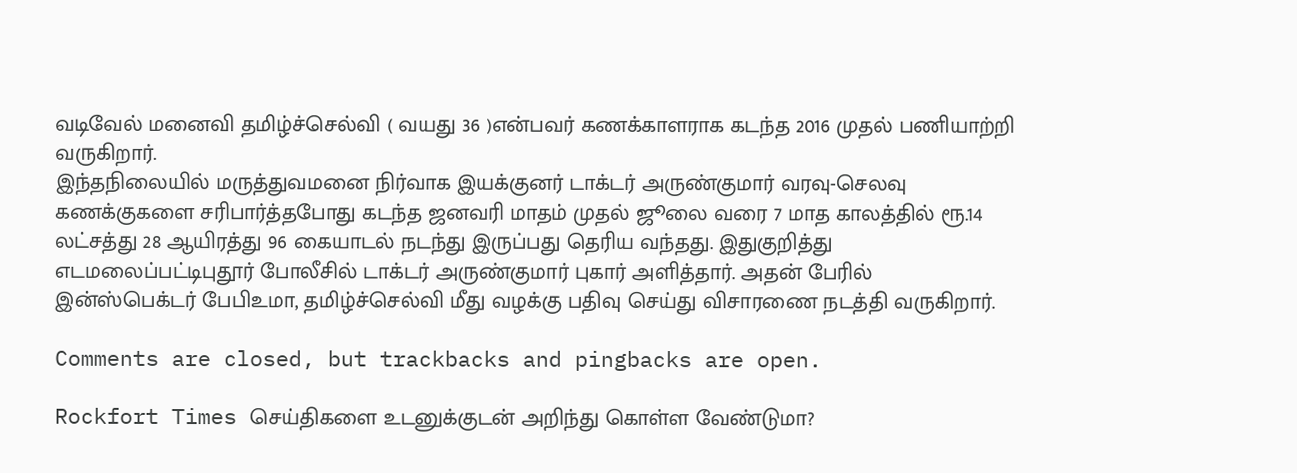வடிவேல் மனைவி தமிழ்ச்செல்வி ( வயது 36 )என்பவர் கணக்காளராக கடந்த 2016 முதல் பணியாற்றி வருகிறார்.
இந்தநிலையில் மருத்துவமனை நிர்வாக இயக்குனர் டாக்டர் அருண்குமார் வரவு-செலவு கணக்குகளை சரிபார்த்தபோது கடந்த ஜனவரி மாதம் முதல் ஜூலை வரை 7 மாத காலத்தில் ரூ.14 லட்சத்து 28 ஆயிரத்து 96 கையாடல் நடந்து இருப்பது தெரிய வந்தது. இதுகுறித்து எடமலைப்பட்டிபுதூர் போலீசில் டாக்டர் அருண்குமார் புகார் அளித்தார். அதன் பேரில் இன்ஸ்பெக்டர் பேபிஉமா, தமிழ்ச்செல்வி மீது வழக்கு பதிவு செய்து விசாரணை நடத்தி வருகிறார்.

Comments are closed, but trackbacks and pingbacks are open.

Rockfort Times செய்திகளை உடனுக்குடன் அறிந்து கொள்ள வேண்டுமா?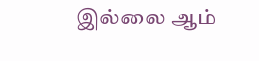இல்லை ஆம்